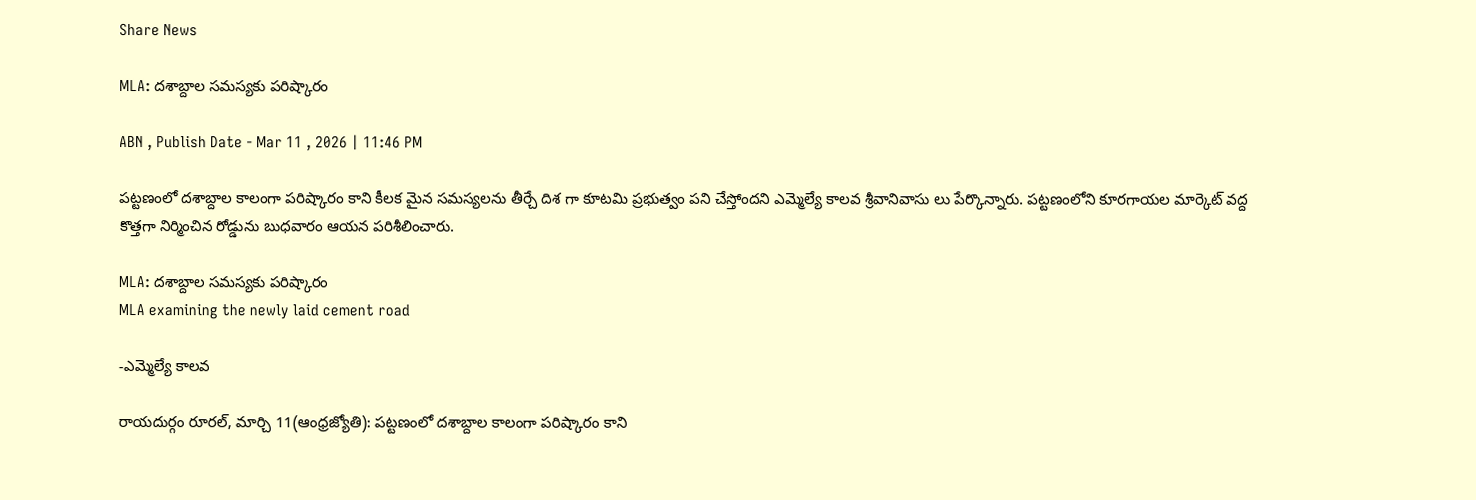Share News

MLA: దశాబ్దాల సమస్యకు పరిష్కారం

ABN , Publish Date - Mar 11 , 2026 | 11:46 PM

పట్టణంలో దశాబ్దాల కాలంగా పరిష్కారం కాని కీలక మైన సమస్యలను తీర్చే దిశ గా కూటమి ప్రభుత్వం పని చేస్తోందని ఎమ్మెల్యే కాలవ శ్రీవానివాసు లు పేర్కొన్నారు. పట్టణంలోని కూరగాయల మార్కెట్‌ వద్ద కొత్తగా నిర్మించిన రోడ్డును బుధవారం ఆయన పరిశీలించారు.

MLA: దశాబ్దాల సమస్యకు పరిష్కారం
MLA examining the newly laid cement road

-ఎమ్మెల్యే కాలవ

రాయదుర్గం రూరల్‌, మార్చి 11(ఆంధ్రజ్యోతి): పట్టణంలో దశాబ్దాల కాలంగా పరిష్కారం కాని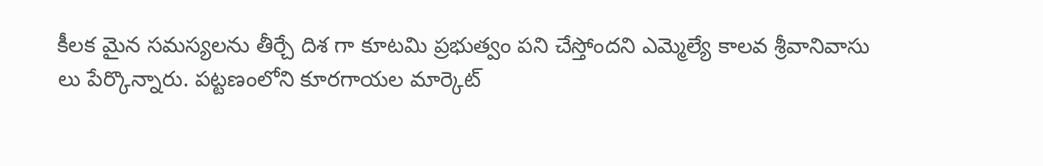కీలక మైన సమస్యలను తీర్చే దిశ గా కూటమి ప్రభుత్వం పని చేస్తోందని ఎమ్మెల్యే కాలవ శ్రీవానివాసు లు పేర్కొన్నారు. పట్టణంలోని కూరగాయల మార్కెట్‌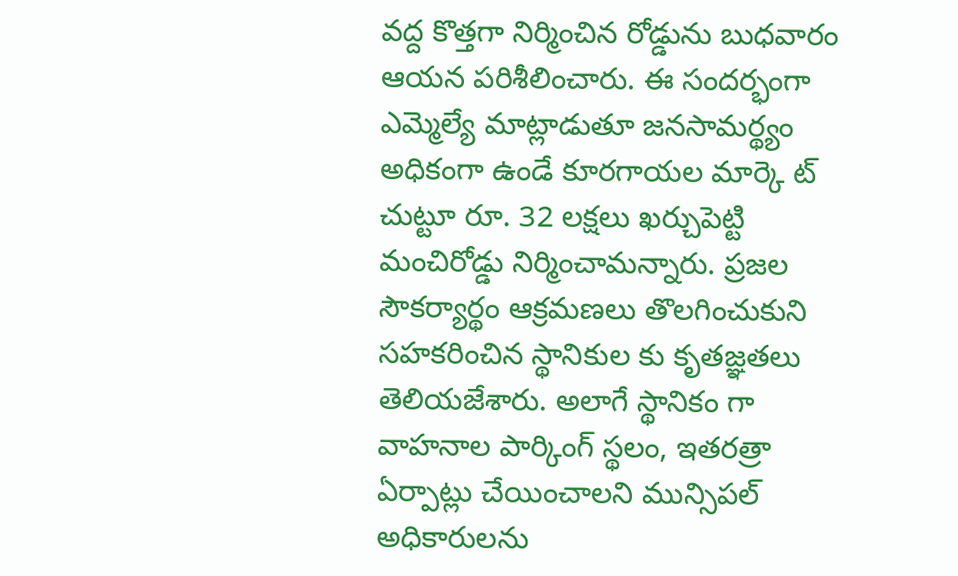వద్ద కొత్తగా నిర్మించిన రోడ్డును బుధవారం ఆయన పరిశీలించారు. ఈ సందర్భంగా ఎమ్మెల్యే మాట్లాడుతూ జనసామర్థ్యం అధికంగా ఉండే కూరగాయల మార్కె ట్‌ చుట్టూ రూ. 32 లక్షలు ఖర్చుపెట్టి మంచిరోడ్డు నిర్మించామన్నారు. ప్రజల సౌకర్యార్థం ఆక్రమణలు తొలగించుకుని సహకరించిన స్థానికుల కు కృతజ్ఞతలు తెలియజేశారు. అలాగే స్థానికం గా వాహనాల పార్కింగ్‌ స్థలం, ఇతరత్రా ఏర్పాట్లు చేయించాలని మున్సిపల్‌ అధికారులను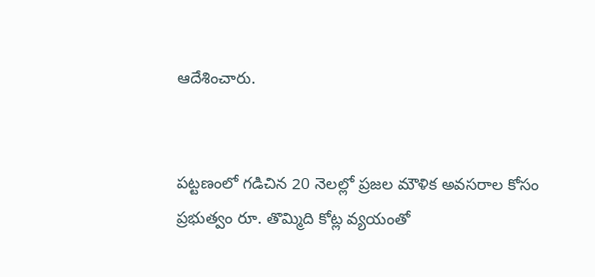ఆదేశించారు.


పట్టణంలో గడిచిన 20 నెలల్లో ప్రజల మౌళిక అవసరాల కోసం ప్రభుత్వం రూ. తొమ్మిది కోట్ల వ్యయంతో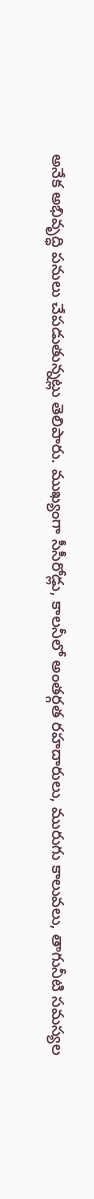అనేక అభివృద్ధి పనులు చేపడుతున్నట్లు తెలిపారు. ముఖ్యంగా సీసీరోడ్లు, కాలనీలో అంతర్గత రహదారులు, మురుగు కాలువలు, తాగునీటి సమస్యల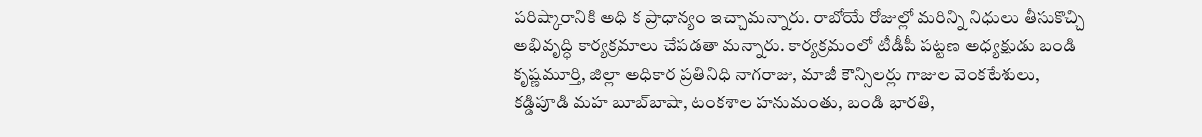పరిష్కారానికి అధి క ప్రాధాన్యం ఇచ్చామన్నారు. రాబోయే రోజుల్లో మరిన్ని నిధులు తీసుకొచ్చి అభివృద్ధి కార్యక్రమాలు చేపడతా మన్నారు. కార్యక్రమంలో టీడీపీ పట్టణ అధ్యక్షుడు బండి కృష్ణమూర్తి, జిల్లా అధికార ప్రతినిధి నాగరాజు, మాజీ కౌన్సిలర్లు గాజుల వెంకటేశులు, కడ్డిపూడి మహ బూబ్‌బాషా, టంకశాల హనుమంతు, బండి భారతి,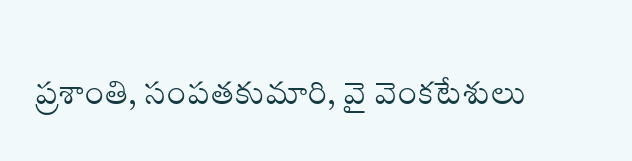ప్రశాంతి, సంపతకుమారి, వై వెంకటేశులు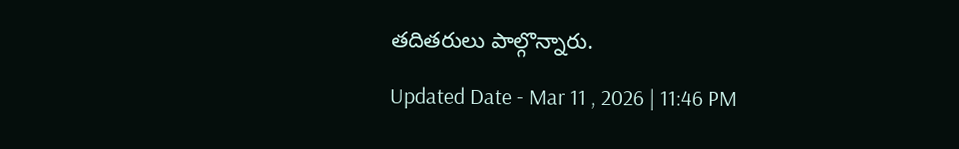తదితరులు పాల్గొన్నారు.

Updated Date - Mar 11 , 2026 | 11:46 PM